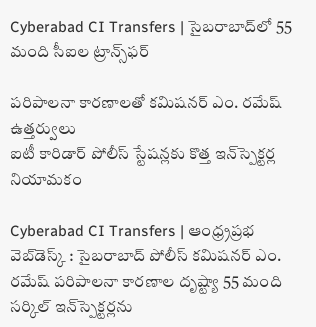Cyberabad CI Transfers | సైబరాబాద్‌లో 55 మంది సీఐల ట్రాన్స్‌ఫ‌ర్‌

పరిపాలనా కారణాలతో కమిషనర్ ఎం. రమేష్ ఉత్తర్వులు
ఐటీ కారిడార్ పోలీస్ స్టేషన్లకు కొత్త ఇన్‌స్పెక్టర్ల నియామకం

Cyberabad CI Transfers | ఆంధ్ర్రప్ర‌భ వెబ్‌డెస్క్ : సైబరాబాద్ పోలీస్ కమిషనర్ ఎం. రమేష్ పరిపాలనా కారణాల దృష్ట్యా 55 మంది సర్కిల్ ఇన్‌స్పెక్టర్లను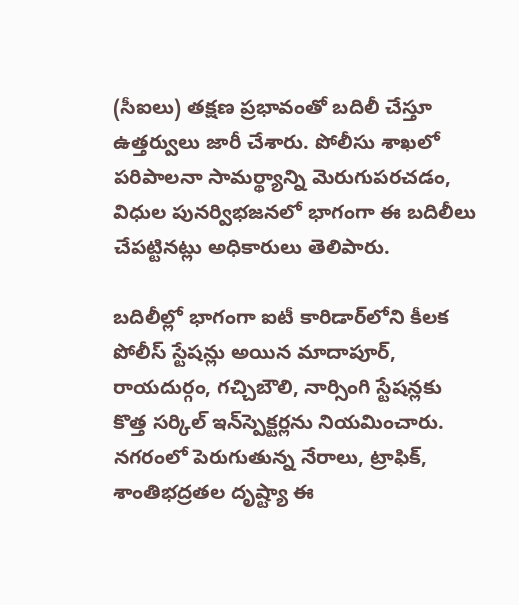(సీఐలు) తక్షణ ప్రభావంతో బదిలీ చేస్తూ ఉత్తర్వులు జారీ చేశారు. పోలీసు శాఖలో పరిపాలనా సామర్థ్యాన్ని మెరుగుపరచడం, విధుల పునర్విభజనలో భాగంగా ఈ బదిలీలు చేపట్టినట్లు అధికారులు తెలిపారు.

బదిలీల్లో భాగంగా ఐటీ కారిడార్‌లోని కీలక పోలీస్ స్టేషన్లు అయిన మాదాపూర్, రాయదుర్గం, గచ్చిబౌలి, నార్సింగి స్టేషన్లకు కొత్త సర్కిల్ ఇన్‌స్పెక్టర్లను నియమించారు. నగరంలో పెరుగుతున్న నేరాలు, ట్రాఫిక్, శాంతిభద్రతల దృష్ట్యా ఈ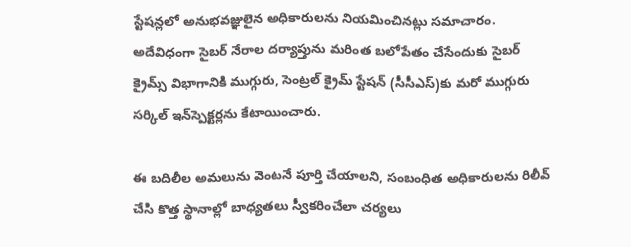స్టేషన్లలో అనుభవజ్ఞులైన అధికారులను నియమించినట్లు సమాచారం. అదేవిధంగా సైబర్ నేరాల దర్యాప్తును మరింత బలోపేతం చేసేందుకు సైబర్ క్రైమ్స్ విభాగానికి ముగ్గురు, సెంట్రల్ క్రైమ్ స్టేషన్ (సీసీఎస్)కు మరో ముగ్గురు సర్కిల్ ఇన్‌స్పెక్టర్లను కేటాయించారు.

ఈ బదిలీల అమలును వెంటనే పూర్తి చేయాలని, సంబంధిత అధికారులను రిలీవ్ చేసి కొత్త స్థానాల్లో బాధ్యతలు స్వీకరించేలా చర్యలు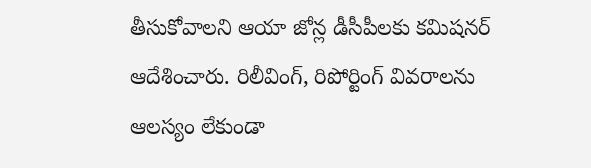తీసుకోవాలని ఆయా జోన్ల డీసీపీలకు కమిషనర్ ఆదేశించారు. రిలీవింగ్, రిపోర్టింగ్ వివరాలను ఆలస్యం లేకుండా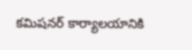కమిషనర్ కార్యాలయానికి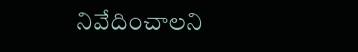నివేదించాలని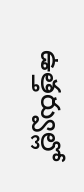ఉత్తర్వుల్లో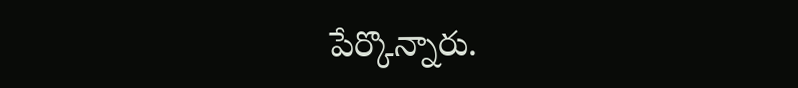పేర్కొన్నారు.